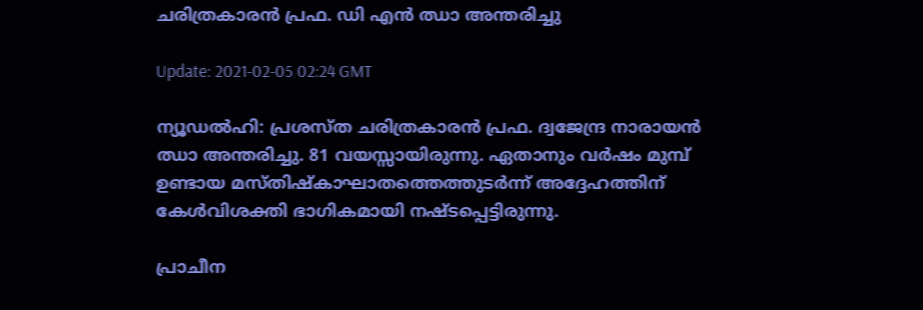ചരിത്രകാരന്‍ പ്രഫ. ഡി എന്‍ ഝാ അന്തരിച്ചു

Update: 2021-02-05 02:24 GMT

ന്യൂഡല്‍ഹി: പ്രശസ്ത ചരിത്രകാരന്‍ പ്രഫ. ദ്വജേന്ദ്ര നാരായന്‍ ഝാ അന്തരിച്ചു. 81 വയസ്സായിരുന്നു. ഏതാനും വര്‍ഷം മുമ്പ് ഉണ്ടായ മസ്തിഷ്‌കാഘാതത്തെത്തുടര്‍ന്ന് അദ്ദേഹത്തിന് കേള്‍വിശക്തി ഭാഗികമായി നഷ്ടപ്പെട്ടിരുന്നു.

പ്രാചീന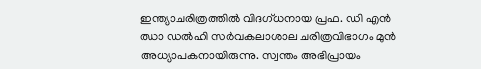ഇന്ത്യാചരിത്രത്തില്‍ വിദഗ്ധനായ പ്രഫ. ഡി എന്‍ ഝാ ഡല്‍ഹി സര്‍വകലാശാല ചരിത്രവിഭാഗം മുന്‍ അധ്യാപകനായിരുന്നു. സ്വന്തം അഭിപ്രായം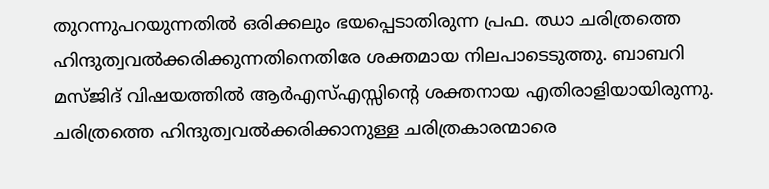തുറന്നുപറയുന്നതില്‍ ഒരിക്കലും ഭയപ്പെടാതിരുന്ന പ്രഫ. ഝാ ചരിത്രത്തെ ഹിന്ദുത്വവല്‍ക്കരിക്കുന്നതിനെതിരേ ശക്തമായ നിലപാടെടുത്തു. ബാബറി മസ്ജിദ് വിഷയത്തില്‍ ആര്‍എസ്എസ്സിന്റെ ശക്തനായ എതിരാളിയായിരുന്നു. ചരിത്രത്തെ ഹിന്ദുത്വവല്‍ക്കരിക്കാനുള്ള ചരിത്രകാരന്മാരെ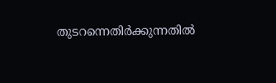തുടറന്നെതിര്‍ക്കുന്നതില്‍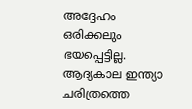അദ്ദേഹം ഒരിക്കലും ഭയപ്പെട്ടില്ല. ആദ്യകാല ഇന്ത്യാ ചരിത്രത്തെ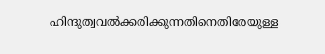ഹിന്ദുത്വവല്‍ക്കരിക്കുന്നതിനെതിരേയുള്ള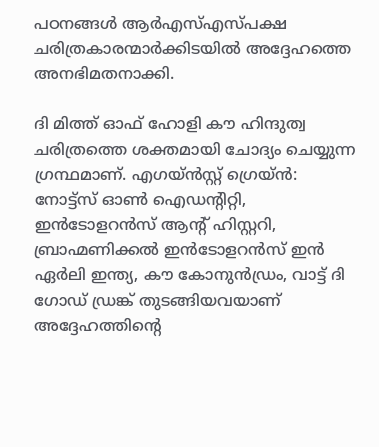പഠനങ്ങള്‍ ആര്‍എസ്എസ്പക്ഷ ചരിത്രകാരന്മാര്‍ക്കിടയില്‍ അദ്ദേഹത്തെ അനഭിമതനാക്കി.

ദി മിത്ത് ഓഫ് ഹോളി കൗ ഹിന്ദുത്വ ചരിത്രത്തെ ശക്തമായി ചോദ്യം ചെയ്യുന്ന ഗ്രന്ഥമാണ്. എഗയ്ന്‍സ്റ്റ് ഗ്രെയ്ന്‍: നോട്ട്‌സ് ഓണ്‍ ഐഡന്റിറ്റി, ഇന്‍ടോളറന്‍സ് ആന്റ് ഹിസ്റ്ററി, ബ്രാഹ്മണിക്കല്‍ ഇന്‍ടോളറന്‍സ് ഇന്‍ ഏര്‍ലി ഇന്ത്യ, കൗ കോനുന്‍ഡ്രം, വാട്ട് ദി ഗോഡ് ഡ്രങ്ക് തുടങ്ങിയവയാണ് അദ്ദേഹത്തിന്റെ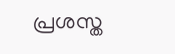പ്രശസ്ത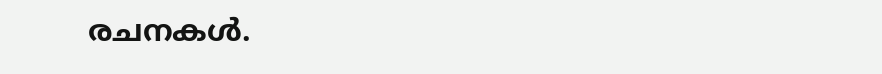രചനകള്‍.